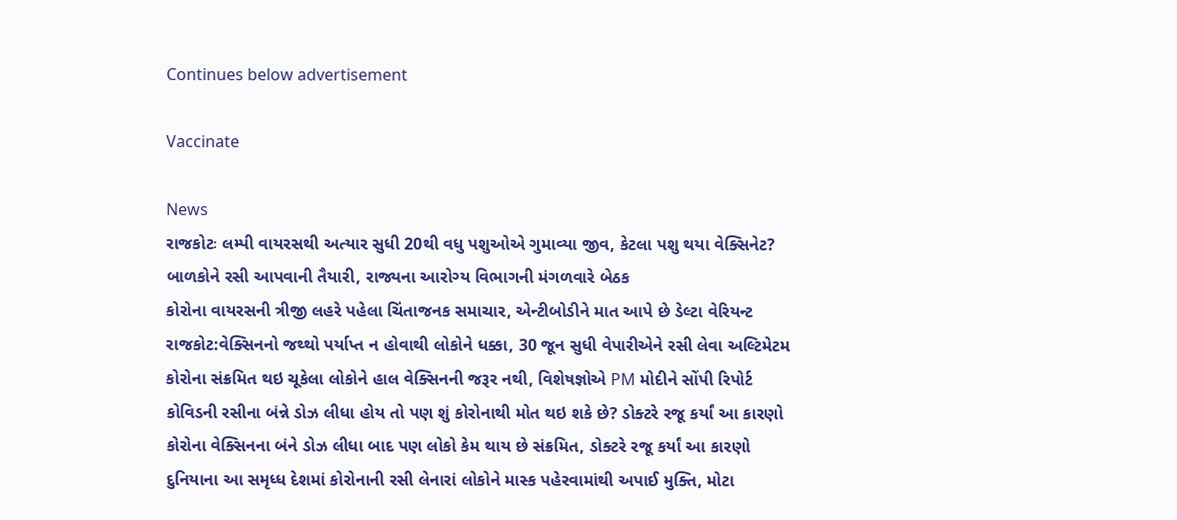Continues below advertisement

Vaccinate

News
રાજકોટઃ લમ્પી વાયરસથી અત્યાર સુધી 20થી વધુ પશુઓએ ગુમાવ્યા જીવ, કેટલા પશુ થયા વેક્સિનેટ?
બાળકોને રસી આપવાની તૈયારી, રાજ્યના આરોગ્ય વિભાગની મંગળવારે બેઠક
કોરોના વાયરસની ત્રીજી લહરે પહેલા ચિંતાજનક સમાચાર, એન્ટીબોડીને માત આપે છે ડેલ્ટા વેરિયન્ટ
રાજકોટ:વેક્સિનનો જથ્થો પર્યાપ્ત ન હોવાથી લોકોને ધક્કા, 30 જૂન સુધી વેપારીએને રસી લેવા અલ્ટિમેટમ
કોરોના સંક્રમિત થઇ ચૂકેલા લોકોને હાલ વેક્સિનની જરૂર નથી, વિશેષજ્ઞોએ PM મોદીને સોંપી રિપોર્ટ
કોવિડની રસીના બંન્ને ડોઝ લીધા હોય તો પણ શું કોરોનાથી મોત થઇ શકે છે? ડોક્ટરે રજૂ કર્યાં આ કારણો
કોરોના વેક્સિનના બંને ડોઝ લીધા બાદ પણ લોકો કેમ થાય છે સંક્રમિત, ડોક્ટરે રજૂ કર્યાં આ કારણો
દુનિયાના આ સમૃધ્ધ દેશમાં કોરોનાની રસી લેનારાં લોકોને માસ્ક પહેરવામાંથી અપાઈ મુક્તિ, મોટા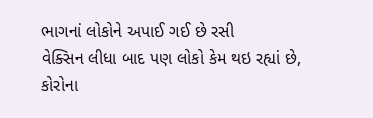ભાગનાં લોકોને અપાઈ ગઈ છે રસી
વેક્સિન લીધા બાદ પણ લોકો કેમ થઇ રહ્યાં છે, કોરોના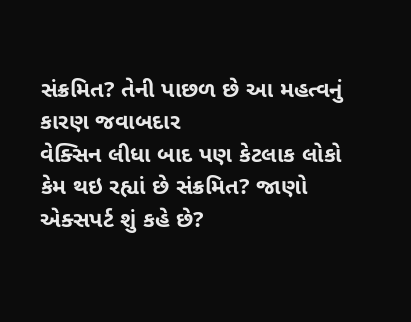સંક્રમિત? તેની પાછળ છે આ મહત્વનું કારણ જવાબદાર
વેક્સિન લીધા બાદ પણ કેટલાક લોકો કેમ થઇ રહ્યાં છે સંક્રમિત? જાણો એક્સપર્ટ શું કહે છે?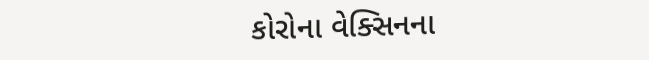કોરોના વેક્સિનના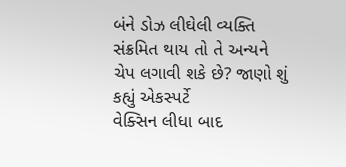બંને ડોઝ લીઘેલી વ્યક્તિ સંક્રમિત થાય તો તે અન્યને ચેપ લગાવી શકે છે? જાણો શું કહ્યું એકસ્પર્ટે
વેક્સિન લીધા બાદ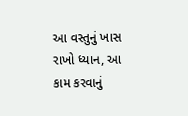આ વસ્તુનું ખાસ રાખો ધ્યાન, આ કામ કરવાનું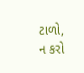ટાળો, ન કરો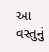આ વસ્તુનું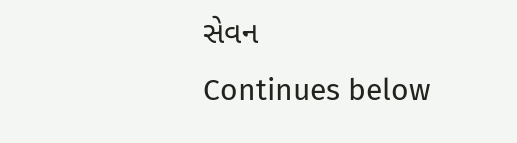સેવન
Continues below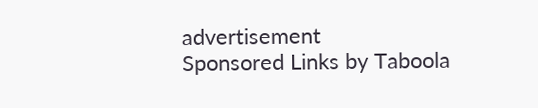advertisement
Sponsored Links by Taboola